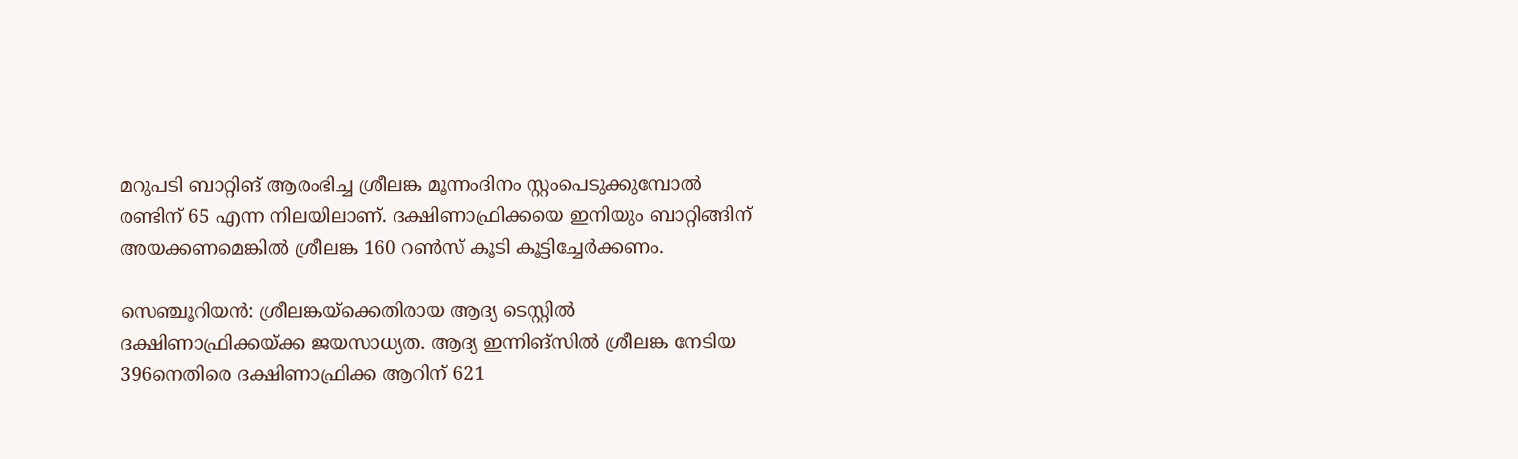മറുപടി ബാറ്റിങ് ആരംഭിച്ച ശ്രീലങ്ക മൂന്നംദിനം സ്റ്റംപെടുക്കുമ്പോല്‍ രണ്ടിന് 65 എന്ന നിലയിലാണ്. ദക്ഷിണാഫ്രിക്കയെ ഇനിയും ബാറ്റിങ്ങിന് അയക്കണമെങ്കില്‍ ശ്രീലങ്ക 160 റണ്‍സ് കൂടി കൂട്ടിച്ചേര്‍ക്കണം.

സെഞ്ചൂറിയന്‍: ശ്രീലങ്കയ്‌ക്കെതിരായ ആദ്യ ടെസ്റ്റില്‍ ദക്ഷിണാഫ്രിക്കയ്ക്ക ജയസാധ്യത. ആദ്യ ഇന്നിങ്‌സില്‍ ശ്രീലങ്ക നേടിയ 396നെതിരെ ദക്ഷിണാഫ്രിക്ക ആറിന് 621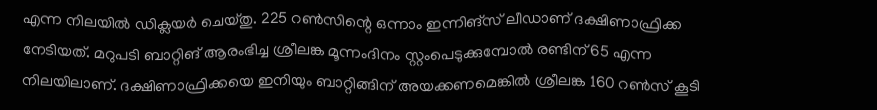എന്ന നിലയില്‍ ഡിക്ലയര്‍ ചെയ്തു. 225 റണ്‍സിന്റെ ഒന്നാം ഇന്നിങ്‌സ് ലീഡാണ് ദക്ഷിണാഫ്രിക്ക നേടിയത്. മറുപടി ബാറ്റിങ് ആരംഭിച്ച ശ്രീലങ്ക മൂന്നംദിനം സ്റ്റംപെടുക്കുമ്പോല്‍ രണ്ടിന് 65 എന്ന നിലയിലാണ്. ദക്ഷിണാഫ്രിക്കയെ ഇനിയും ബാറ്റിങ്ങിന് അയക്കണമെങ്കില്‍ ശ്രീലങ്ക 160 റണ്‍സ് കൂടി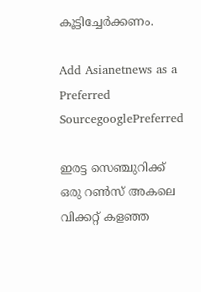കൂട്ടിച്ചേര്‍ക്കണം.

Add Asianetnews as a Preferred SourcegooglePreferred

ഇരട്ട സെഞ്ചുറിക്ക് ഒരു റണ്‍സ് അകലെ വിക്കറ്റ് കളഞ്ഞ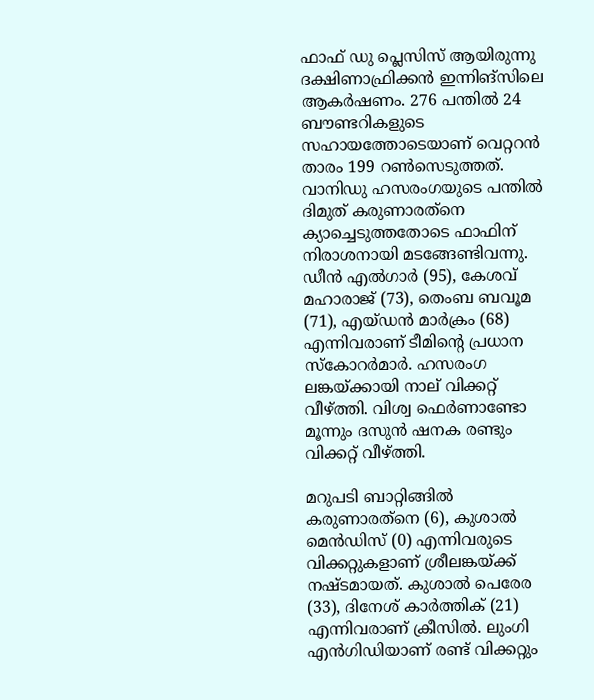ഫാഫ് ഡു പ്ലെസിസ് ആയിരുന്നു ദക്ഷിണാഫ്രിക്കന്‍ ഇന്നിങ്‌സിലെ ആകര്‍ഷണം. 276 പന്തില്‍ 24 ബൗണ്ടറികളുടെ സഹായത്തോടെയാണ് വെറ്ററന്‍ താരം 199 റണ്‍സെടുത്തത്. വാനിഡു ഹസരംഗയുടെ പന്തില്‍ ദിമുത് കരുണാരത്‌നെ ക്യാച്ചെടുത്തതോടെ ഫാഫിന് നിരാശനായി മടങ്ങേണ്ടിവന്നു. ഡീന്‍ എല്‍ഗാര്‍ (95), കേശവ് മഹാരാജ് (73), തെംബ ബവൂമ (71), എയ്ഡന്‍ മാര്‍ക്രം (68) എന്നിവരാണ് ടീമിന്റെ പ്രധാന സ്‌കോറര്‍മാര്‍. ഹസരംഗ ലങ്കയ്ക്കായി നാല് വിക്കറ്റ് വീഴ്ത്തി. വിശ്വ ഫെര്‍ണാണ്ടോ മൂന്നും ദസുന്‍ ഷനക രണ്ടും വിക്കറ്റ് വീഴ്ത്തി.

മറുപടി ബാറ്റിങ്ങില്‍ കരുണാരത്‌നെ (6), കുശാല്‍ മെന്‍ഡിസ് (0) എന്നിവരുടെ വിക്കറ്റുകളാണ് ശ്രീലങ്കയ്ക്ക് നഷ്ടമായത്. കുശാല്‍ പെരേര (33), ദിനേശ് കാര്‍ത്തിക് (21) എന്നിവരാണ് ക്രീസില്‍. ലുംഗി എന്‍ഗിഡിയാണ് രണ്ട് വിക്കറ്റും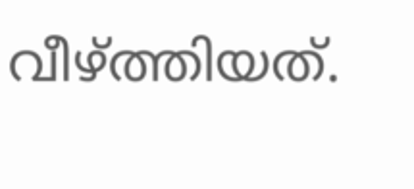വീഴ്ത്തിയത്.